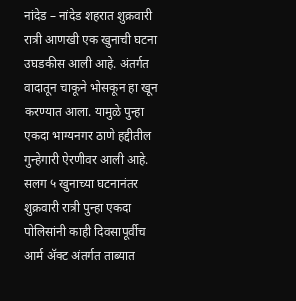नांदेड – नांदेड शहरात शुक्रवारी रात्री आणखी एक खुनाची घटना उघडकीस आली आहे. अंतर्गत वादातून चाकूने भोसकून हा खून करण्यात आला. यामुळे पुन्हा एकदा भाग्यनगर ठाणे हद्दीतील गुन्हेगारी ऐरणीवर आली आहे. सलग ५ खुनाच्या घटनानंतर शुक्रवारी रात्री पुन्हा एकदा पोलिसांनी काही दिवसापूर्वीच आर्म ॲक्ट अंतर्गत ताब्यात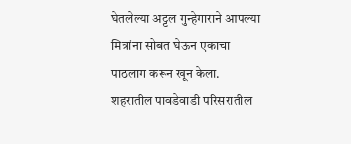घेतलेल्या अट्टल गुन्हेगाराने आपल्या मित्रांना सोबत घेऊन एकाचा पाठलाग करून खून केला.
शहरातील पावडेवाडी परिसरातील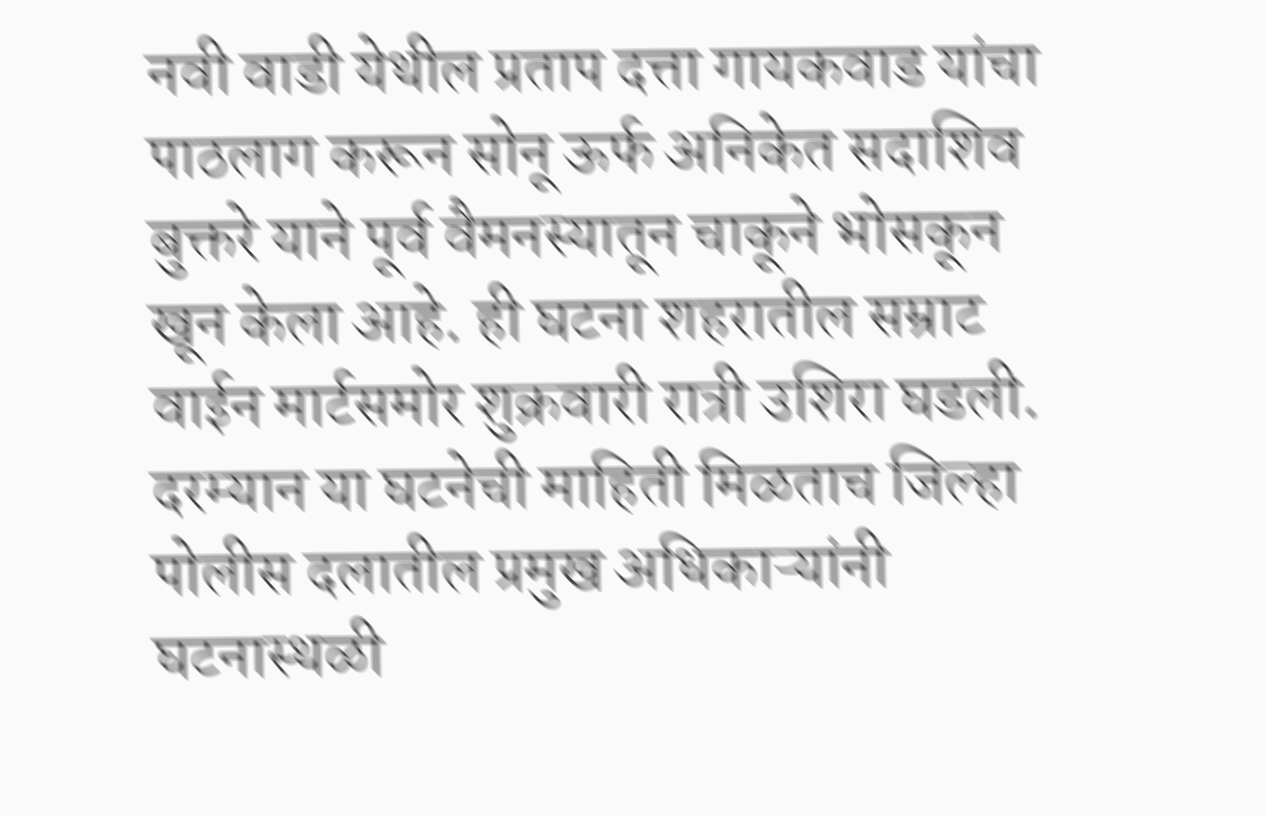नवी वाडी येथील प्रताप दत्ता गायकवाड यांचा पाठलाग करून सोनू ऊर्फ अनिकेत सदाशिव बुक्तरे याने पूर्व वैमनस्यातून चाकूने भोसकून खून केला आहे. ही घटना शहरातील सम्राट वाईन मार्टसमोर शुक्रवारी रात्री उशिरा घडली. दरम्यान या घटनेची माहिती मिळताच जिल्हा पोलीस दलातील प्रमुख अधिकाऱ्यांनी घटनास्थळी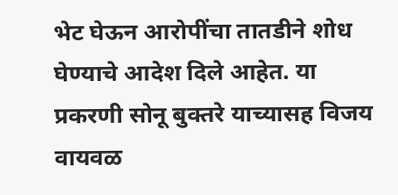भेट घेऊन आरोपींचा तातडीने शोध घेण्याचे आदेश दिले आहेत. या प्रकरणी सोनू बुक्तरे याच्यासह विजय वायवळ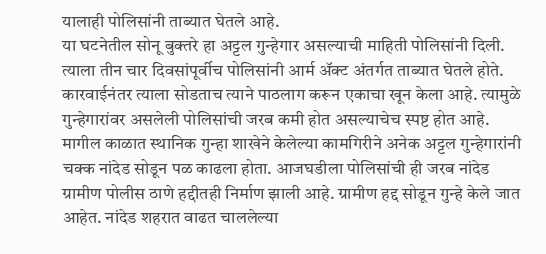यालाही पोलिसांनी ताब्यात घेतले आहे.
या घटनेतील सोनू बुक्तरे हा अट्टल गुन्हेगार असल्याची माहिती पोलिसांनी दिली. त्याला तीन चार दिवसांपूर्वीच पोलिसांनी आर्म ॲक्ट अंतर्गत ताब्यात घेतले होते. कारवाईनंतर त्याला सोडताच त्याने पाठलाग करून एकाचा खून केला आहे. त्यामुळे गुन्हेगारांवर असलेली पोलिसांची जरब कमी होत असल्याचेच स्पष्ट होत आहे.
मागील काळात स्थानिक गुन्हा शाखेने केलेल्या कामगिरीने अनेक अट्टल गुन्हेगारांनी चक्क नांदेड सोडून पळ काढला होता. आजघडीला पोलिसांची ही जरब नांदेड ग्रामीण पोलीस ठाणे हद्दीतही निर्माण झाली आहे. ग्रामीण हद्द सोडून गुन्हे केले जात आहेत. नांदेड शहरात वाढत चाललेल्या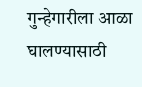गुन्हेगारीला आळा घालण्यासाठी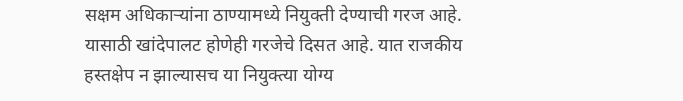सक्षम अधिकाऱ्यांना ठाण्यामध्ये नियुक्ती देण्याची गरज आहे. यासाठी खांदेपालट होणेही गरजेचे दिसत आहे. यात राजकीय हस्तक्षेप न झाल्यासच या नियुक्त्या योग्य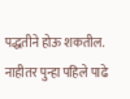पद्धतीने होऊ शकतील. नाहीतर पुन्हा पहिले पाढे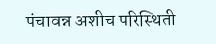पंचावन्न अशीच परिस्थिती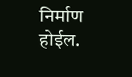निर्माण होईल.